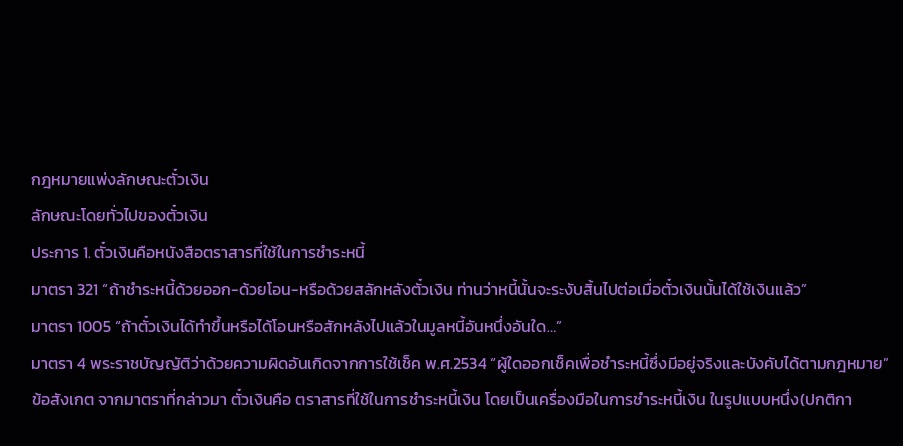กฎหมายแพ่งลักษณะตั๋วเงิน
ลักษณะโดยทั่วไปของตั๋วเงิน
ประการ 1. ตั๋วเงินคือหนังสือตราสารที่ใช้ในการชำระหนี้
มาตรา 321 “ถ้าชำระหนี้ด้วยออก-ด้วยโอน-หรือด้วยสลักหลังตั๋วเงิน ท่านว่าหนี้นั้นจะระงับสิ้นไปต่อเมื่อตั๋วเงินนั้นได้ใช้เงินแล้ว”
มาตรา 1005 “ถ้าตั๋วเงินได้ทำขึ้นหรือได้โอนหรือสักหลังไปแล้วในมูลหนี้อันหนึ่งอันใด…”
มาตรา 4 พระราชบัญญัติว่าด้วยความผิดอันเกิดจากการใช้เช็ค พ.ศ.2534 “ผู้ใดออกเช็คเพื่อชำระหนี้ซึ่งมีอยู่จริงและบังคับได้ตามกฎหมาย”
ข้อสังเกต จากมาตราที่กล่าวมา ตั๋วเงินคือ ตราสารที่ใช้ในการชำระหนี้เงิน โดยเป็นเครื่องมือในการชำระหนี้เงิน ในรูปแบบหนึ่ง(ปกติกา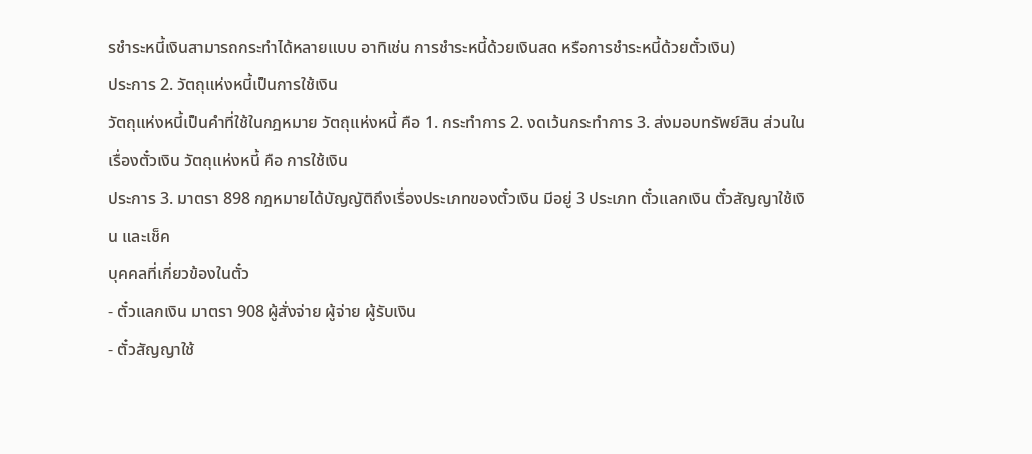รชำระหนี้เงินสามารถกระทำได้หลายแบบ อาทิเช่น การชำระหนี้ด้วยเงินสด หรือการชำระหนี้ด้วยตั๋วเงิน)
ประการ 2. วัตถุแห่งหนี้เป็นการใช้เงิน
วัตถุแห่งหนี้เป็นคำที่ใช้ในกฎหมาย วัตถุแห่งหนี้ คือ 1. กระทำการ 2. งดเว้นกระทำการ 3. ส่งมอบทรัพย์สิน ส่วนในเรื่องตั๋วเงิน วัตถุแห่งหนี้ คือ การใช้เงิน
ประการ 3. มาตรา 898 กฎหมายได้บัญญัติถึงเรื่องประเภทของตั๋วเงิน มีอยู่ 3 ประเภท ตั๋วแลกเงิน ตั๋วสัญญาใช้เงิน และเช็ค
บุคคลที่เกี่ยวข้องในตั๋ว
- ตั๋วแลกเงิน มาตรา 908 ผู้สั่งจ่าย ผู้จ่าย ผู้รับเงิน
- ตั๋วสัญญาใช้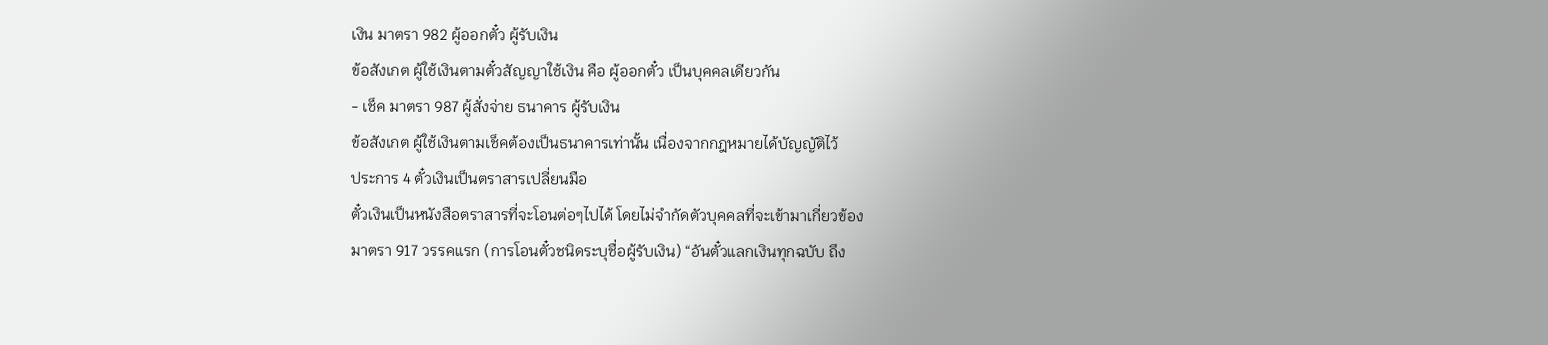เงิน มาตรา 982 ผู้ออกตั๋ว ผู้รับเงิน
ข้อสังเกต ผู้ใช้เงินตามตั๋วสัญญาใช้เงิน คือ ผู้ออกตั๋ว เป็นบุคคลเดียวกัน
- เช็ค มาตรา 987 ผู้สั่งจ่าย ธนาคาร ผู้รับเงิน
ข้อสังเกต ผู้ใช้เงินตามเช็คต้องเป็นธนาคารเท่านั้น เนื่องจากกฎหมายได้บัญญัติไว้
ประการ 4 ตั๋วเงินเป็นตราสารเปลี่ยนมือ
ตั๋วเงินเป็นหนังสือตราสารที่จะโอนต่อๆไปได้ โดยไม่จำกัดตัวบุคคลที่จะเข้ามาเกี่ยวข้อง
มาตรา 917 วรรคแรก (การโอนตั๋วชนิดระบุชื่อผู้รับเงิน) “อันตั๋วแลกเงินทุกฉบับ ถึง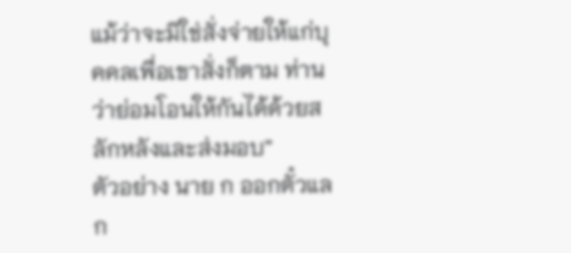แม้ว่าจะมิใช่สั่งจ่ายให้แก่บุคคลเพื่อเขาสั่งก็ตาม ท่านว่าย่อมโอนให้กันได้ด้วยสลักหลังและส่งมอบ”
ตัวอย่าง นาย ก ออกตั๋วแลก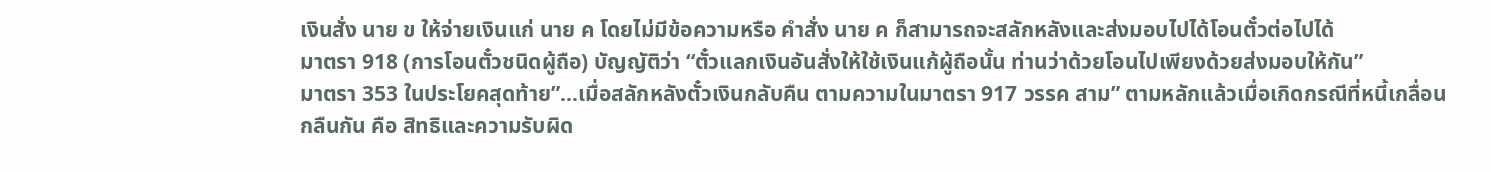เงินสั่ง นาย ข ให้จ่ายเงินแก่ นาย ค โดยไม่มีข้อความหรือ คำสั่ง นาย ค ก็สามารถจะสลักหลังและส่งมอบไปได้โอนตั๋วต่อไปได้
มาตรา 918 (การโอนตั๋วชนิดผู้ถือ) บัญญัติว่า “ตั๋วแลกเงินอันสั่งให้ใช้เงินแก้ผู้ถือนั้น ท่านว่าด้วยโอนไปเพียงด้วยส่งมอบให้กัน”
มาตรา 353 ในประโยคสุดท้าย”…เมื่อสลักหลังตั๋วเงินกลับคืน ตามความในมาตรา 917 วรรค สาม” ตามหลักแล้วเมื่อเกิดกรณีที่หนี้เกลื่อนกลืนกัน คือ สิทธิและความรับผิด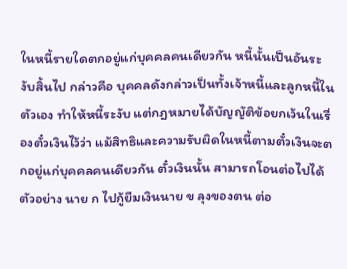ในหนี้รายใดตกอยู่แก่บุคคลคนเดียวกัน หนี้นั้นเป็นอันระงับสิ้นไป กล่าวคือ บุคคลดังกล่าวเป็นทั้งเจ้าหนี้และลูกหนี้ในตัวเอง ทำให้หนี้ระงับ แต่กฎหมายได้บัญญัติข้อยกเว้นในเรื่องตั๋วเงินไว้ว่า แม้สิทธิและความรับผิดในหนี้ตามตั๋วเงินจะตกอยู่แก่บุคคลคนเดียวกัน ตั๋วเงินนั้น สามารถโอนต่อไปได้
ตัวอย่าง นาย ก ไปกู้ยืมเงินนาย ข ลุงของตน ต่อ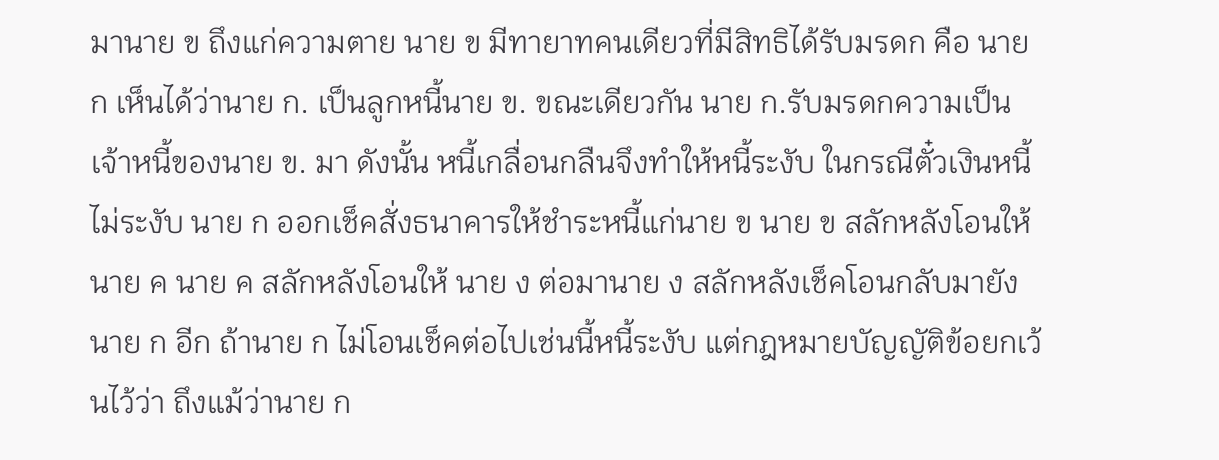มานาย ข ถึงแก่ความตาย นาย ข มีทายาทคนเดียวที่มีสิทธิได้รับมรดก คือ นาย ก เห็นได้ว่านาย ก. เป็นลูกหนี้นาย ข. ขณะเดียวกัน นาย ก.รับมรดกความเป็นเจ้าหนี้ของนาย ข. มา ดังนั้น หนี้เกลื่อนกลืนจึงทำให้หนี้ระงับ ในกรณีตั๋วเงินหนี้ไม่ระงับ นาย ก ออกเช็คสั่งธนาคารให้ชำระหนี้แก่นาย ข นาย ข สลักหลังโอนให้ นาย ค นาย ค สลักหลังโอนให้ นาย ง ต่อมานาย ง สลักหลังเช็คโอนกลับมายัง นาย ก อีก ถ้านาย ก ไม่โอนเช็คต่อไปเช่นนี้หนี้ระงับ แต่กฎหมายบัญญัติข้อยกเว้นไว้ว่า ถึงแม้ว่านาย ก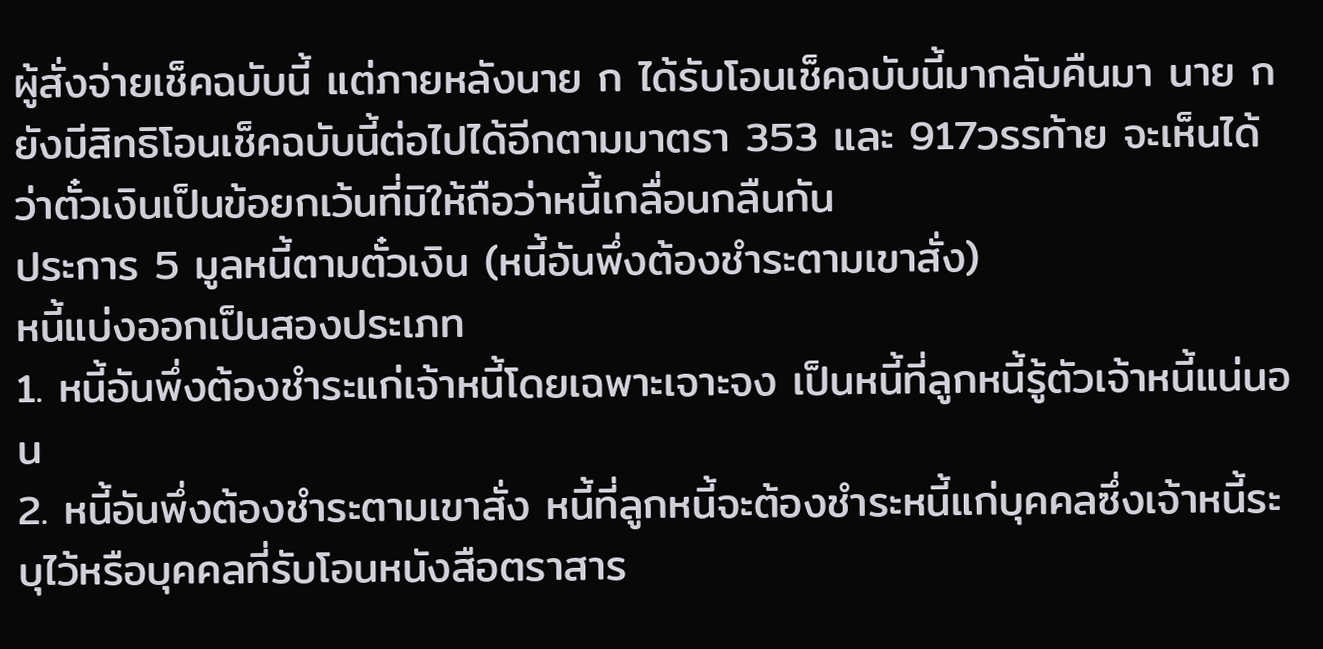ผู้สั่งจ่ายเช็คฉบับนี้ แต่ภายหลังนาย ก ได้รับโอนเช็คฉบับนี้มากลับคืนมา นาย ก ยังมีสิทธิโอนเช็คฉบับนี้ต่อไปได้อีกตามมาตรา 353 และ 917วรรท้าย จะเห็นได้ว่าตั๋วเงินเป็นข้อยกเว้นที่มิให้ถือว่าหนี้เกลื่อนกลืนกัน
ประการ 5 มูลหนี้ตามตั๋วเงิน (หนี้อันพึ่งต้องชำระตามเขาสั่ง)
หนี้แบ่งออกเป็นสองประเภท
1. หนี้อันพึ่งต้องชำระแก่เจ้าหนี้โดยเฉพาะเจาะจง เป็นหนี้ที่ลูกหนี้รู้ตัวเจ้าหนี้แน่นอน
2. หนี้อันพึ่งต้องชำระตามเขาสั่ง หนี้ที่ลูกหนี้จะต้องชำระหนี้แก่บุคคลซึ่งเจ้าหนี้ระบุไว้หรือบุคคลที่รับโอนหนังสือตราสาร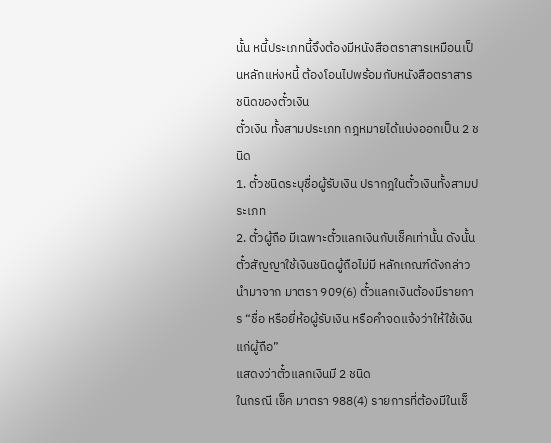นั้น หนี้ประเภทนี้จึงต้องมีหนังสือตราสารเหมือนเป็นหลักแห่งหนี้ ต้องโอนไปพร้อมกับหนังสือตราสาร
ชนิดของตั๋วเงิน
ตั๋วเงิน ทั้งสามประเภท กฎหมายได้แบ่งออกเป็น 2 ชนิด
1. ตั๋วชนิดระบุชื่อผู้รับเงิน ปรากฎในตั๋วเงินทั้งสามประเภท
2. ตั๋วผู้ถือ มีเฉพาะตั๋วแลกเงินกับเช็คเท่านั้น ดังนั้น ตั๋วสัญญาใช้เงินชนิดผู้ถือไม่มี หลักเกณฑ์ดังกล่าวนำมาจาก มาตรา 909(6) ตั๋วแลกเงินต้องมีรายการ “ชื่อ หรือยี่ห้อผู้รับเงิน หรือคำจดแจ้งว่าให้ใช้เงินแก่ผู้ถือ”
แสดงว่าตั๋วแลกเงินมี 2 ชนิด
ในกรณี เช็ค มาตรา 988(4) รายการที่ต้องมีในเช็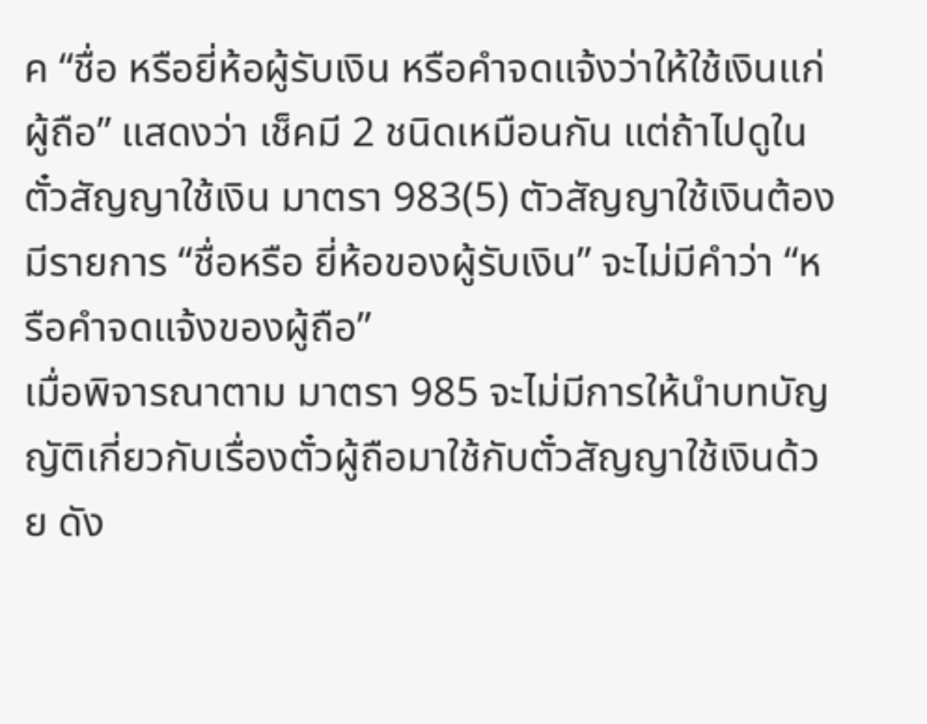ค “ชื่อ หรือยี่ห้อผู้รับเงิน หรือคำจดแจ้งว่าให้ใช้เงินแก่ผู้ถือ” แสดงว่า เช็คมี 2 ชนิดเหมือนกัน แต่ถ้าไปดูในตั๋วสัญญาใช้เงิน มาตรา 983(5) ตัวสัญญาใช้เงินต้องมีรายการ “ชื่อหรือ ยี่ห้อของผู้รับเงิน” จะไม่มีคำว่า “หรือคำจดแจ้งของผู้ถือ”
เมื่อพิจารณาตาม มาตรา 985 จะไม่มีการให้นำบทบัญญัติเกี่ยวกับเรื่องตั๋วผู้ถือมาใช้กับตั๋วสัญญาใช้เงินด้วย ดัง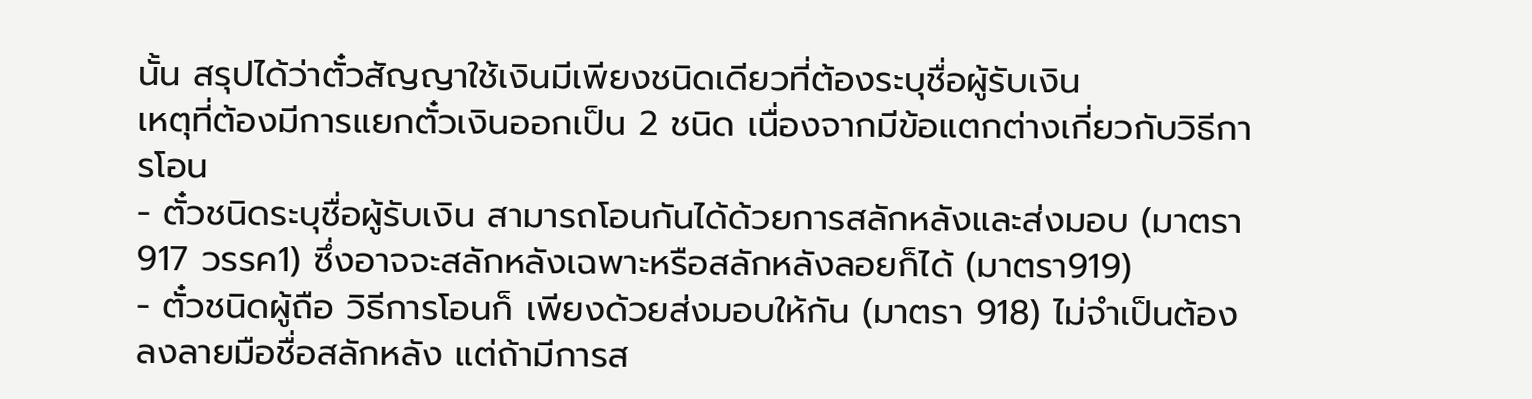นั้น สรุปได้ว่าตั๋วสัญญาใช้เงินมีเพียงชนิดเดียวที่ต้องระบุชื่อผู้รับเงิน
เหตุที่ต้องมีการแยกตั๋วเงินออกเป็น 2 ชนิด เนื่องจากมีข้อแตกต่างเกี่ยวกับวิธีการโอน
- ตั๋วชนิดระบุชื่อผู้รับเงิน สามารถโอนกันได้ด้วยการสลักหลังและส่งมอบ (มาตรา 917 วรรค1) ซึ่งอาจจะสลักหลังเฉพาะหรือสลักหลังลอยก็ได้ (มาตรา919)
- ตั๋วชนิดผู้ถือ วิธีการโอนก็ เพียงด้วยส่งมอบให้กัน (มาตรา 918) ไม่จำเป็นต้องลงลายมือชื่อสลักหลัง แต่ถ้ามีการส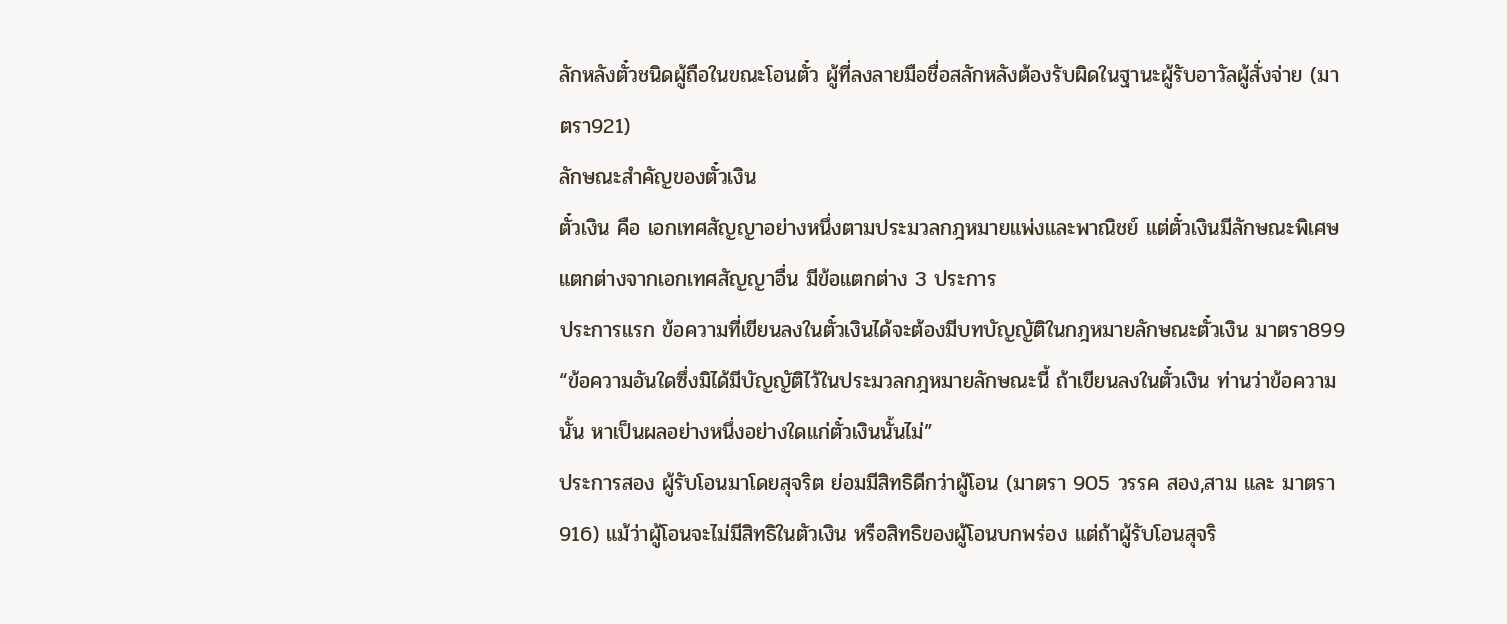ลักหลังตั๋วชนิดผู้ถือในขณะโอนตั๋ว ผู้ที่ลงลายมือชื่อสลักหลังต้องรับผิดในฐานะผู้รับอาวัลผู้สั่งจ่าย (มาตรา921)
ลักษณะสำคัญของตั๋วเงิน
ตั๋วเงิน คือ เอกเทศสัญญาอย่างหนึ่งตามประมวลกฎหมายแพ่งและพาณิชย์ แต่ตั๋วเงินมีลักษณะพิเศษ แตกต่างจากเอกเทศสัญญาอื่น มีข้อแตกต่าง 3 ประการ
ประการแรก ข้อความที่เขียนลงในตั๋วเงินได้จะต้องมีบทบัญญัติในกฎหมายลักษณะตั๋วเงิน มาตรา899 “ข้อความอันใดซึ่งมิได้มีบัญญัติไว้ในประมวลกฎหมายลักษณะนี้ ถ้าเขียนลงในตั๋วเงิน ท่านว่าข้อความนั้น หาเป็นผลอย่างหนึ่งอย่างใดแก่ตั๋วเงินนั้นไม่”
ประการสอง ผู้รับโอนมาโดยสุจริต ย่อมมีสิทธิดีกว่าผู้โอน (มาตรา 905 วรรค สอง,สาม และ มาตรา 916) แม้ว่าผู้โอนจะไม่มีสิทธิในตัวเงิน หรือสิทธิของผู้โอนบกพร่อง แต่ถ้าผู้รับโอนสุจริ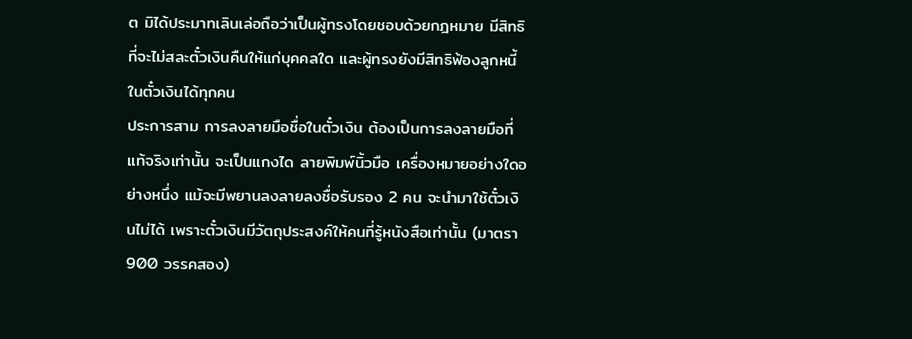ต มิได้ประมาทเลินเล่อถือว่าเป็นผู้ทรงโดยชอบด้วยกฎหมาย มีสิทธิที่จะไม่สละตั๋วเงินคืนให้แก่บุคคลใด และผู้ทรงยังมีสิทธิฟ้องลูกหนี้ในตั๋วเงินได้ทุกคน
ประการสาม การลงลายมือชื่อในตั๋วเงิน ต้องเป็นการลงลายมือที่แท้จริงเท่านั้น จะเป็นแกงได ลายพิมพ์นิ้วมือ เครื่องหมายอย่างใดอย่างหนึ่ง แม้จะมีพยานลงลายลงชื่อรับรอง 2 คน จะนำมาใช้ตั๋วเงินไม่ได้ เพราะตั๋วเงินมีวัตถุประสงค์ให้คนที่รู้หนังสือเท่านั้น (มาตรา 900 วรรคสอง)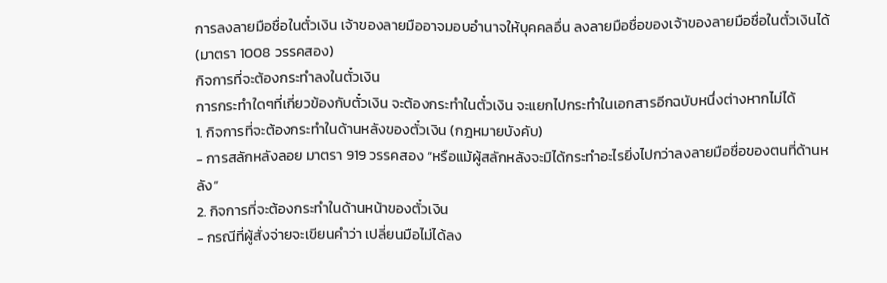การลงลายมือชื่อในตั๋วเงิน เจ้าของลายมืออาจมอบอำนาจให้บุคคลอื่น ลงลายมือชื่อของเจ้าของลายมือชื่อในตั๋วเงินได้ (มาตรา 1008 วรรคสอง)
กิจการที่จะต้องกระทำลงในตั๋วเงิน
การกระทำใดๆที่เกี่ยวข้องกับตั๋วเงิน จะต้องกระทำในตั๋วเงิน จะแยกไปกระทำในเอกสารอีกฉบับหนึ่งต่างหากไม่ได้
1. กิจการที่จะต้องกระทำในด้านหลังของตั๋วเงิน (กฎหมายบังคับ)
- การสลักหลังลอย มาตรา 919 วรรคสอง “หรือแม้ผู้สลักหลังจะมิได้กระทำอะไรยิ่งไปกว่าลงลายมือชื่อของตนที่ด้านหลัง”
2. กิจการที่จะต้องกระทำในด้านหน้าของตั๋วเงิน
- กรณีที่ผู้สั่งจ่ายจะเขียนคำว่า เปลี่ยนมือไม่ได้ลง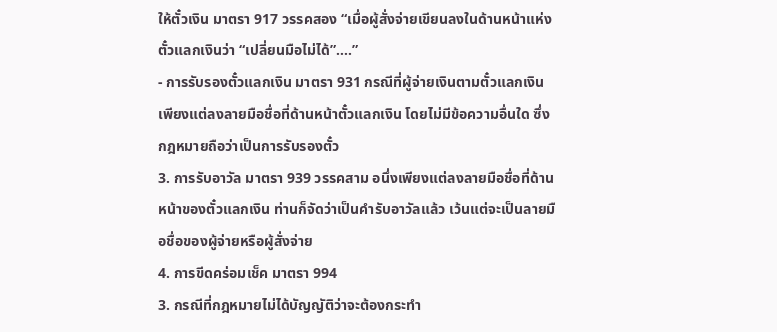ให้ตั๋วเงิน มาตรา 917 วรรคสอง “เมื่อผู้สั่งจ่ายเขียนลงในด้านหน้าแห่งตั๋วแลกเงินว่า “เปลี่ยนมือไม่ได้”….”
- การรับรองตั๋วแลกเงิน มาตรา 931 กรณีที่ผู้จ่ายเงินตามตั๋วแลกเงิน เพียงแต่ลงลายมือชื่อที่ด้านหน้าตั๋วแลกเงิน โดยไม่มีข้อความอื่นใด ซึ่งกฎหมายถือว่าเป็นการรับรองตั๋ว
3. การรับอาวัล มาตรา 939 วรรคสาม อนึ่งเพียงแต่ลงลายมือชื่อที่ด้านหน้าของตั๋วแลกเงิน ท่านก็จัดว่าเป็นคำรับอาวัลแล้ว เว้นแต่จะเป็นลายมือชื่อของผู้จ่ายหรือผู้สั่งจ่าย
4. การขีดคร่อมเช็ค มาตรา 994
3. กรณีที่กฎหมายไม่ได้บัญญัติว่าจะต้องกระทำ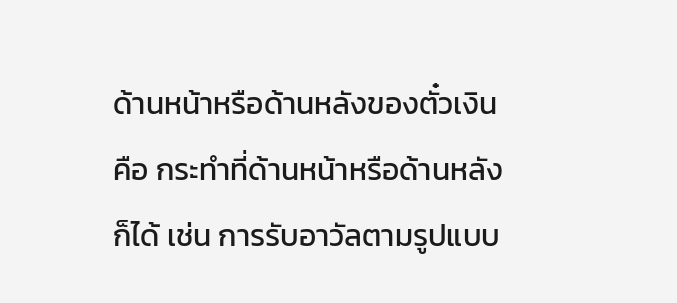ด้านหน้าหรือด้านหลังของตั๋วเงิน คือ กระทำที่ด้านหน้าหรือด้านหลังก็ได้ เช่น การรับอาวัลตามรูปแบบ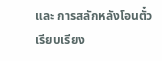และ การสลักหลังโอนตั๋ว
เรียบเรียง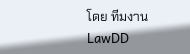โดย ทีมงาน LawDD